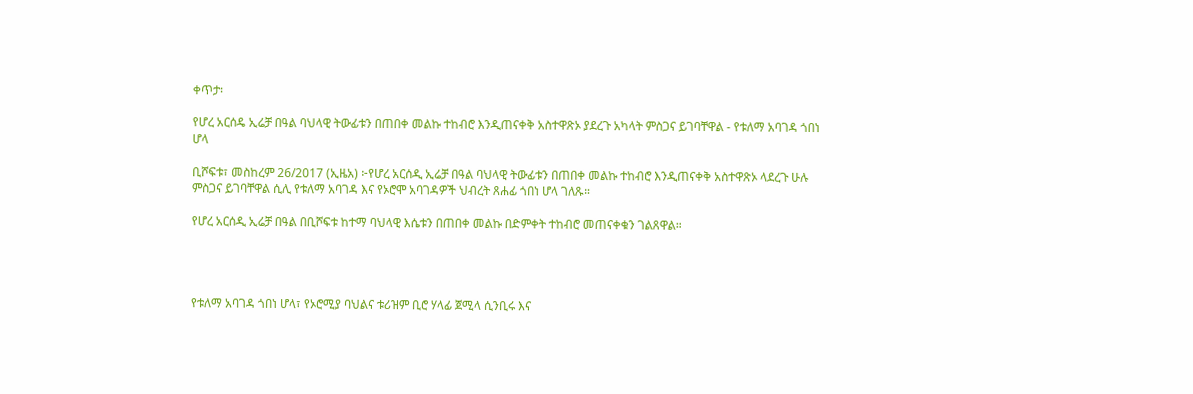ቀጥታ፡

የሆረ አርሰዴ ኢሬቻ በዓል ባህላዊ ትውፊቱን በጠበቀ መልኩ ተከብሮ እንዲጠናቀቅ አስተዋጽኦ ያደረጉ አካላት ምስጋና ይገባቸዋል - የቱለማ አባገዳ ጎበነ ሆላ

ቢሾፍቱ፣ መስከረም 26/2017 (ኢዜአ) ፦የሆረ አርሰዲ ኢሬቻ በዓል ባህላዊ ትውፊቱን በጠበቀ መልኩ ተከብሮ እንዲጠናቀቅ አስተዋጽኦ ላደረጉ ሁሉ ምስጋና ይገባቸዋል ሲሊ የቱለማ አባገዳ እና የኦሮሞ አባገዳዎች ህብረት ጸሐፊ ጎበነ ሆላ ገለጹ።

የሆረ አርሰዲ ኢሬቻ በዓል በቢሾፍቱ ከተማ ባህላዊ እሴቱን በጠበቀ መልኩ በድምቀት ተከብሮ መጠናቀቁን ገልጸዋል።




የቱለማ አባገዳ ጎበነ ሆላ፣ የኦሮሚያ ባህልና ቱሪዝም ቢሮ ሃላፊ ጀሚላ ሲንቢሩ እና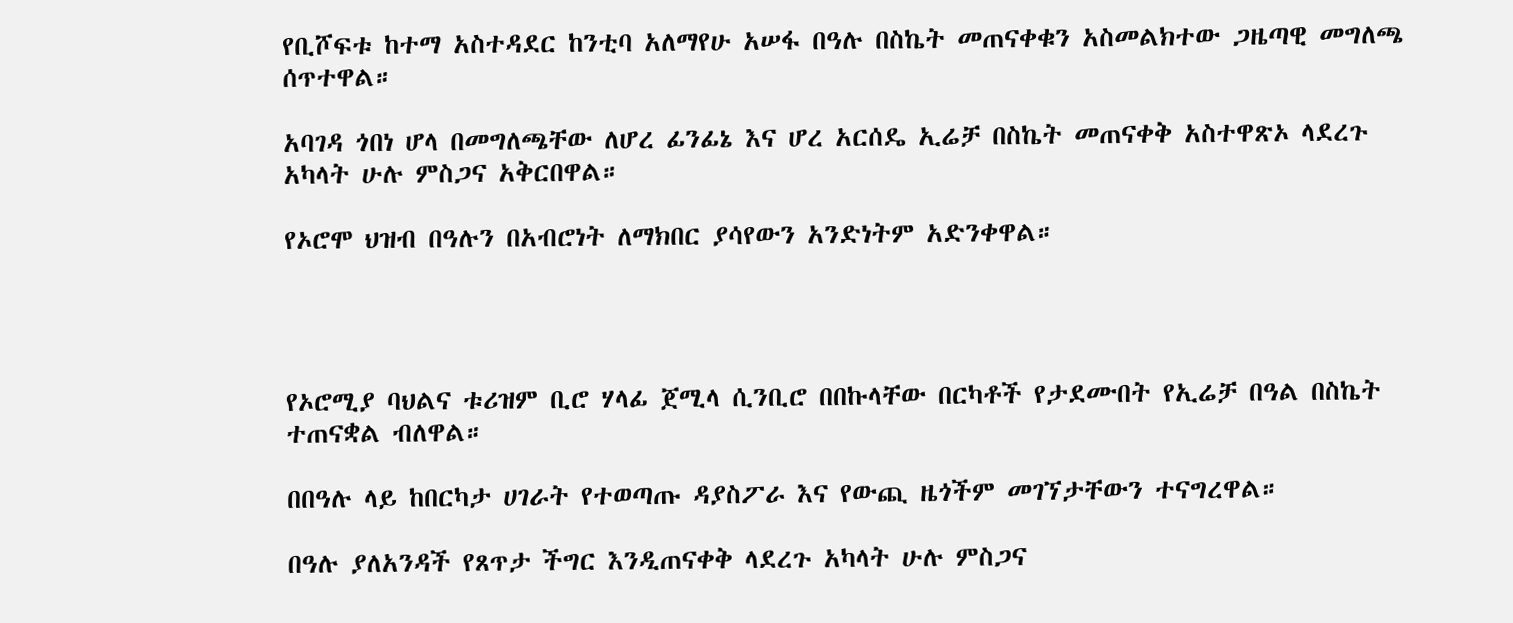የቢሾፍቱ ከተማ አስተዳደር ከንቲባ አለማየሁ አሠፋ በዓሉ በስኬት መጠናቀቁን አስመልክተው ጋዜጣዊ መግለጫ ሰጥተዋል።

አባገዳ ጎበነ ሆላ በመግለጫቸው ለሆረ ፊንፊኔ እና ሆረ አርሰዴ ኢሬቻ በስኬት መጠናቀቅ አስተዋጽኦ ላደረጉ አካላት ሁሉ ምስጋና አቅርበዋል።

የኦሮሞ ህዝብ በዓሉን በአብሮነት ለማክበር ያሳየውን አንድነትም አድንቀዋል።




የኦሮሚያ ባህልና ቱሪዝም ቢሮ ሃላፊ ጀሚላ ሲንቢሮ በበኩላቸው በርካቶች የታደሙበት የኢሬቻ በዓል በስኬት ተጠናቋል ብለዋል።

በበዓሉ ላይ ከበርካታ ሀገራት የተወጣጡ ዳያስፖራ እና የውጪ ዜጎችም መገኘታቸውን ተናግረዋል።

በዓሉ ያለአንዳች የጸጥታ ችግር እንዲጠናቀቅ ላደረጉ አካላት ሁሉ ምስጋና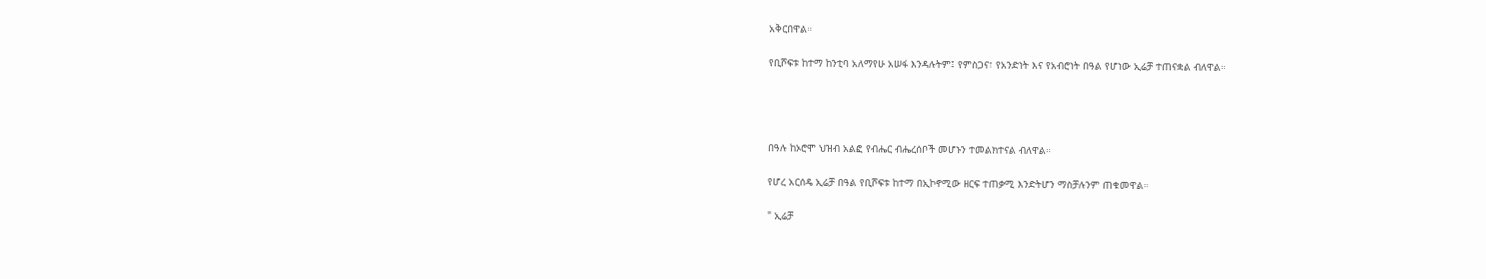አቅርበዋል።

የቢሾፍቱ ከተማ ከንቲባ አለማየሁ አሠፋ እንዳሉትም፤ የምስጋና፣ የአንድነት እና የአብሮነት በዓል የሆነው ኢሬቻ ተጠናቋል ብለዋል።




በዓሉ ከኦሮሞ ህዝብ አልፎ የብሔር ብሔረሰቦች መሆኑን ተመልክተናል ብለዋል።

የሆረ አርሰዴ ኢሬቻ በዓል የቢሾፍቱ ከተማ በኢኮኖሚው ዘርፍ ተጠቃሚ እንድትሆን ማስቻሉንም ጠቁመዋል።

" ኢሬቻ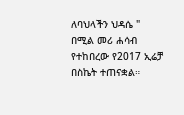ለባህላችን ህዳሴ " በሚል መሪ ሐሳብ የተከበረው የ2017 ኢሬቻ በስኬት ተጠናቋል።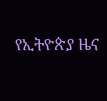የኢትዮጵያ ዜና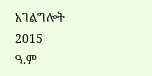አገልግሎት
2015
ዓ.ም